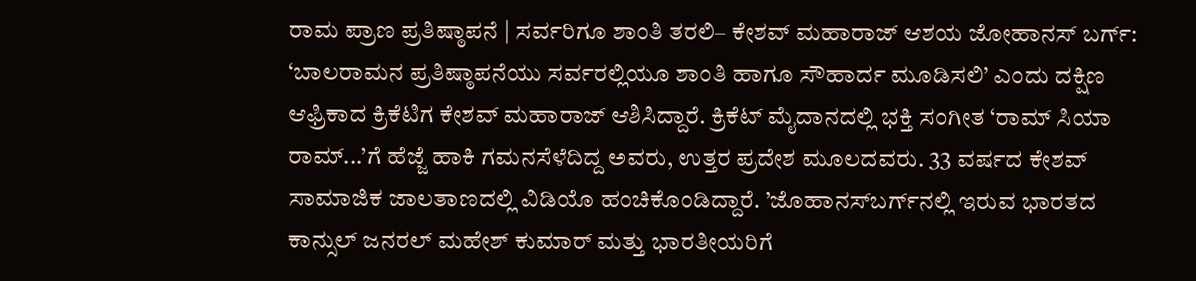ರಾಮ ಪ್ರಾಣ ಪ್ರತಿಷ್ಠಾಪನೆ | ಸರ್ವರಿಗೂ ಶಾಂತಿ ತರಲಿ– ಕೇಶವ್ ಮಹಾರಾಜ್‌ ಆಶಯ ಜೋಹಾನಸ್ ಬರ್ಗ್: ‘ಬಾಲರಾಮನ ಪ್ರತಿಷ್ಠಾಪನೆಯು ಸರ್ವರಲ್ಲಿಯೂ ಶಾಂತಿ ಹಾಗೂ ಸೌಹಾರ್ದ ಮೂಡಿಸಲಿ’ ಎಂದು ದಕ್ಷಿಣ ಆಫ್ರಿಕಾದ ಕ್ರಿಕೆಟಿಗ ಕೇಶವ್ ಮಹಾರಾಜ್‌ ಆಶಿಸಿದ್ದಾರೆ. ಕ್ರಿಕೆಟ್‌ ಮೈದಾನದಲ್ಲಿ ಭಕ್ತಿ ಸಂಗೀತ ‘ರಾಮ್‌ ಸಿಯಾ ರಾಮ್‌...’ಗೆ ಹೆಜ್ಜೆ ಹಾಕಿ ಗಮನಸೆಳೆದಿದ್ದ ಅವರು, ಉತ್ತರ ಪ್ರದೇಶ ಮೂಲದವರು. 33 ವರ್ಷದ ಕೇಶವ್ ಸಾಮಾಜಿಕ ಜಾಲತಾಣದಲ್ಲಿ ವಿಡಿಯೊ ಹಂಚಿಕೊಂಡಿದ್ದಾರೆ. ’ಜೊಹಾನಸ್‌ಬರ್ಗ್‌ನಲ್ಲಿ ಇರುವ ಭಾರತದ ಕಾನ್ಸುಲ್‌ ಜನರಲ್‌ ಮಹೇಶ್‌ ಕುಮಾರ್ ಮತ್ತು ಭಾರತೀಯರಿಗೆ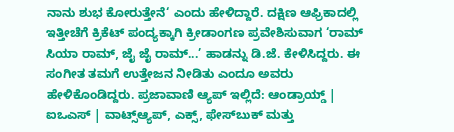ನಾನು ಶುಭ ಕೋರುತ್ತೇನೆ‘ ಎಂದು ಹೇಳಿದ್ದಾರೆ. ದಕ್ಷಿಣ ಆಫ್ರಿಕಾದಲ್ಲಿ ಇತ್ತೀಚೆಗೆ ಕ್ರಿಕೆಟ್‌ ಪಂದ್ಯಕ್ಕಾಗಿ ಕ್ರೀಡಾಂಗಣ ಪ್ರವೇಶಿಸುವಾಗ ‘ರಾಮ್‌ ಸಿಯಾ ರಾಮ್‌, ಜೈ ಜೈ ರಾಮ್...’ ಹಾಡನ್ನು ಡಿ.ಜೆ. ಕೇಳಿಸಿದ್ದರು. ಈ ಸಂಗೀತ ತಮಗೆ ಉತ್ತೇಜನ ನೀಡಿತು ಎಂದೂ ಅವರು ಹೇಳಿಕೊಂಡಿದ್ದರು. ಪ್ರಜಾವಾಣಿ ಆ್ಯಪ್ ಇಲ್ಲಿದೆ: ಆಂಡ್ರಾಯ್ಡ್ | ಐಒಎಸ್ | ವಾಟ್ಸ್ಆ್ಯಪ್, ಎಕ್ಸ್, ಫೇಸ್‌ಬುಕ್ ಮತ್ತು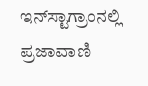ಇನ್‌ಸ್ಟಾಗ್ರಾಂನಲ್ಲಿ ಪ್ರಜಾವಾಣಿ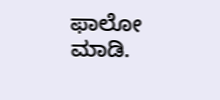ಫಾಲೋ ಮಾಡಿ.